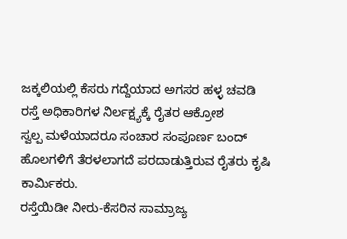ಜಕ್ಕಲಿಯಲ್ಲಿ ಕೆಸರು ಗದ್ದೆಯಾದ ಅಗಸರ ಹಳ್ಳ ಚವಡಿ ರಸ್ತೆ ಅಧಿಕಾರಿಗಳ ನಿರ್ಲಕ್ಷ್ಯಕ್ಕೆ ರೈತರ ಆಕ್ರೋಶ
ಸ್ವಲ್ಪ ಮಳೆಯಾದರೂ ಸಂಚಾರ ಸಂಪೂರ್ಣ ಬಂದ್ ಹೊಲಗಳಿಗೆ ತೆರಳಲಾಗದೆ ಪರದಾಡುತ್ತಿರುವ ರೈತರು ಕೃಷಿ ಕಾರ್ಮಿಕರು.
ರಸ್ತೆಯಿಡೀ ನೀರು-ಕೆಸರಿನ ಸಾಮ್ರಾಜ್ಯ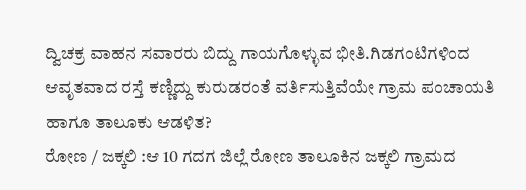ದ್ವಿಚಕ್ರ ವಾಹನ ಸವಾರರು ಬಿದ್ದು ಗಾಯಗೊಳ್ಳುವ ಭೀತಿ.ಗಿಡಗಂಟಿಗಳಿಂದ ಆವೃತವಾದ ರಸ್ತೆ ಕಣ್ಣಿದ್ದು ಕುರುಡರಂತೆ ವರ್ತಿಸುತ್ತಿವೆಯೇ ಗ್ರಾಮ ಪಂಚಾಯತಿ ಹಾಗೂ ತಾಲೂಕು ಆಡಳಿತ?
ರೋಣ / ಜಕ್ಕಲಿ :ಆ 10 ಗದಗ ಜಿಲ್ಲೆ ರೋಣ ತಾಲೂಕಿನ ಜಕ್ಕಲಿ ಗ್ರಾಮದ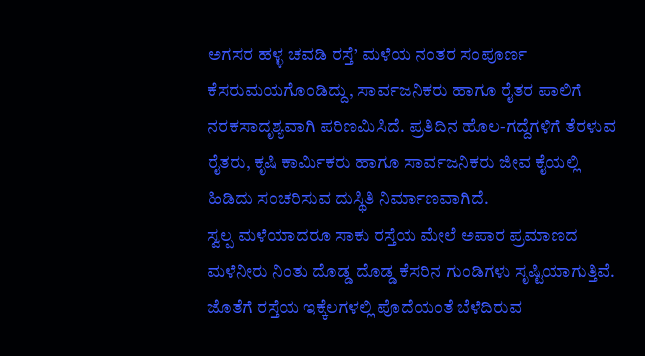ಅಗಸರ ಹಳ್ಳ ಚವಡಿ ರಸ್ತೆ’ ಮಳೆಯ ನಂತರ ಸಂಪೂರ್ಣ ಕೆಸರುಮಯಗೊಂಡಿದ್ದು, ಸಾರ್ವಜನಿಕರು ಹಾಗೂ ರೈತರ ಪಾಲಿಗೆ ನರಕಸಾದೃಶ್ಯವಾಗಿ ಪರಿಣಮಿಸಿದೆ. ಪ್ರತಿದಿನ ಹೊಲ-ಗದ್ದೆಗಳಿಗೆ ತೆರಳುವ ರೈತರು, ಕೃಷಿ ಕಾರ್ಮಿಕರು ಹಾಗೂ ಸಾರ್ವಜನಿಕರು ಜೀವ ಕೈಯಲ್ಲಿ ಹಿಡಿದು ಸಂಚರಿಸುವ ದುಸ್ಥಿತಿ ನಿರ್ಮಾಣವಾಗಿದೆ.
ಸ್ವಲ್ಪ ಮಳೆಯಾದರೂ ಸಾಕು ರಸ್ತೆಯ ಮೇಲೆ ಅಪಾರ ಪ್ರಮಾಣದ ಮಳೆನೀರು ನಿಂತು ದೊಡ್ಡ ದೊಡ್ಡ ಕೆಸರಿನ ಗುಂಡಿಗಳು ಸೃಷ್ಟಿಯಾಗುತ್ತಿವೆ. ಜೊತೆಗೆ ರಸ್ತೆಯ ಇಕ್ಕೆಲಗಳಲ್ಲಿ ಪೊದೆಯಂತೆ ಬೆಳೆದಿರುವ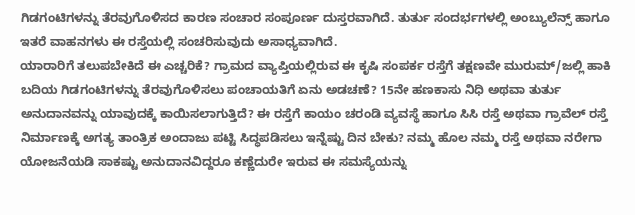ಗಿಡಗಂಟಿಗಳನ್ನು ತೆರವುಗೊಳಿಸದ ಕಾರಣ ಸಂಚಾರ ಸಂಪೂರ್ಣ ದುಸ್ತರವಾಗಿದೆ. ತುರ್ತು ಸಂದರ್ಭಗಳಲ್ಲಿ ಅಂಬ್ಯುಲೆನ್ಸ್ ಹಾಗೂ ಇತರೆ ವಾಹನಗಳು ಈ ರಸ್ತೆಯಲ್ಲಿ ಸಂಚರಿಸುವುದು ಅಸಾಧ್ಯವಾಗಿದೆ.
ಯಾರಾರಿಗೆ ತಲುಪಬೇಕಿದೆ ಈ ಎಚ್ಚರಿಕೆ? ಗ್ರಾಮದ ವ್ಯಾಪ್ತಿಯಲ್ಲಿರುವ ಈ ಕೃಷಿ ಸಂಪರ್ಕ ರಸ್ತೆಗೆ ತಕ್ಷಣವೇ ಮುರುಮ್/ಜಲ್ಲಿ ಹಾಕಿ ಬದಿಯ ಗಿಡಗಂಟಿಗಳನ್ನು ತೆರವುಗೊಳಿಸಲು ಪಂಚಾಯತಿಗೆ ಏನು ಅಡಚಣೆ? 15ನೇ ಹಣಕಾಸು ನಿಧಿ ಅಥವಾ ತುರ್ತು ಅನುದಾನವನ್ನು ಯಾವುದಕ್ಕೆ ಕಾಯಿಸಲಾಗುತ್ತಿದೆ? ಈ ರಸ್ತೆಗೆ ಕಾಯಂ ಚರಂಡಿ ವ್ಯವಸ್ಥೆ ಹಾಗೂ ಸಿಸಿ ರಸ್ತೆ ಅಥವಾ ಗ್ರಾವೆಲ್ ರಸ್ತೆ ನಿರ್ಮಾಣಕ್ಕೆ ಅಗತ್ಯ ತಾಂತ್ರಿಕ ಅಂದಾಜು ಪಟ್ಟಿ ಸಿದ್ಧಪಡಿಸಲು ಇನ್ನೆಷ್ಟು ದಿನ ಬೇಕು? ನಮ್ಮ ಹೊಲ ನಮ್ಮ ರಸ್ತೆ ಅಥವಾ ನರೇಗಾ ಯೋಜನೆಯಡಿ ಸಾಕಷ್ಟು ಅನುದಾನವಿದ್ದರೂ ಕಣ್ಣೆದುರೇ ಇರುವ ಈ ಸಮಸ್ಯೆಯನ್ನು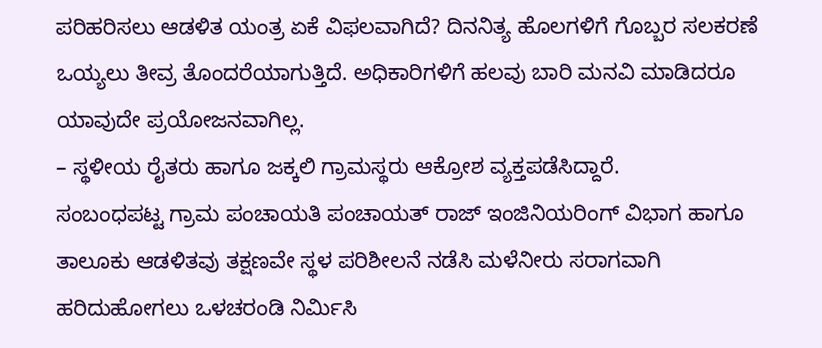ಪರಿಹರಿಸಲು ಆಡಳಿತ ಯಂತ್ರ ಏಕೆ ವಿಫಲವಾಗಿದೆ? ದಿನನಿತ್ಯ ಹೊಲಗಳಿಗೆ ಗೊಬ್ಬರ ಸಲಕರಣೆ ಒಯ್ಯಲು ತೀವ್ರ ತೊಂದರೆಯಾಗುತ್ತಿದೆ. ಅಧಿಕಾರಿಗಳಿಗೆ ಹಲವು ಬಾರಿ ಮನವಿ ಮಾಡಿದರೂ ಯಾವುದೇ ಪ್ರಯೋಜನವಾಗಿಲ್ಲ.
– ಸ್ಥಳೀಯ ರೈತರು ಹಾಗೂ ಜಕ್ಕಲಿ ಗ್ರಾಮಸ್ಥರು ಆಕ್ರೋಶ ವ್ಯಕ್ತಪಡೆಸಿದ್ದಾರೆ.
ಸಂಬಂಧಪಟ್ಟ ಗ್ರಾಮ ಪಂಚಾಯತಿ ಪಂಚಾಯತ್ ರಾಜ್ ಇಂಜಿನಿಯರಿಂಗ್ ವಿಭಾಗ ಹಾಗೂ ತಾಲೂಕು ಆಡಳಿತವು ತಕ್ಷಣವೇ ಸ್ಥಳ ಪರಿಶೀಲನೆ ನಡೆಸಿ ಮಳೆನೀರು ಸರಾಗವಾಗಿ ಹರಿದುಹೋಗಲು ಒಳಚರಂಡಿ ನಿರ್ಮಿಸಿ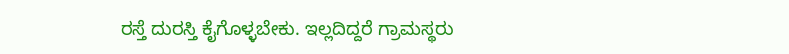ರಸ್ತೆ ದುರಸ್ತಿ ಕೈಗೊಳ್ಳಬೇಕು. ಇಲ್ಲದಿದ್ದರೆ ಗ್ರಾಮಸ್ಥರು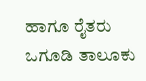ಹಾಗೂ ರೈತರು ಒಗೂಡಿ ತಾಲೂಕು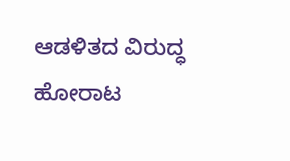ಆಡಳಿತದ ವಿರುದ್ಧ ಹೋರಾಟ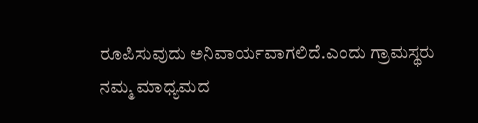ರೂಪಿಸುವುದು ಅನಿವಾರ್ಯವಾಗಲಿದೆ.ಎಂದು ಗ್ರಾಮಸ್ಥರು ನಮ್ಮ ಮಾಧ್ಯಮದ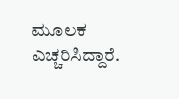ಮೂಲಕ ಎಚ್ಚರಿಸಿದ್ದಾರೆ.